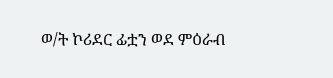ወ/ት ኮሪደር ፊቷን ወደ ምዕራብ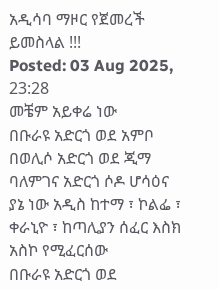አዲሳባ ማዞር የጀመረች ይመስላል !!!
Posted: 03 Aug 2025, 23:28
መቼም አይቀሬ ነው
በቡራዩ አድርጎ ወደ አምቦ
በወሊሶ አድርጎ ወደ ጂማ
ባለምገና አድርጎ ሶዶ ሆሳዕና
ያኔ ነው አዲስ ከተማ ፣ ኮልፌ ፣ ቀራኒዮ ፣ ከጣሊያን ሰፈር እስክ አስኮ የሚፈርሰው
በቡራዩ አድርጎ ወደ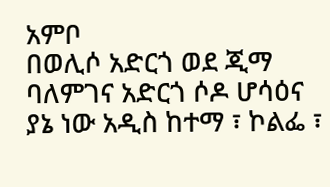አምቦ
በወሊሶ አድርጎ ወደ ጂማ
ባለምገና አድርጎ ሶዶ ሆሳዕና
ያኔ ነው አዲስ ከተማ ፣ ኮልፌ ፣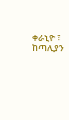ቀራኒዮ ፣ ከጣሊያን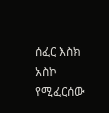ሰፈር እስክ አስኮ የሚፈርሰው